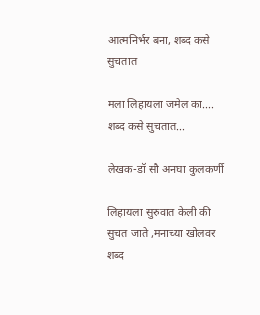आत्मनिर्भर बना, शब्द कसे सुचतात

मला लिहायला जमेल का....
शब्द कसे सुचतात...

लेखक-डॉ सौ अनघा कुलकर्णी

लिहायला सुरुवात केली की सुचत जाते ,मनाच्या खोलवर शब्द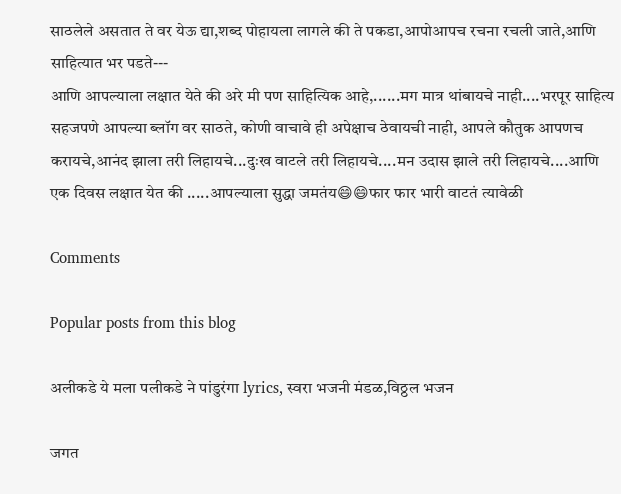साठलेले असतात ते वर येऊ द्या,शब्द पोहायला लागले की ते पकडा,आपोआपच रचना रचली जाते,आणि साहित्यात भर पडते---
आणि आपल्याला लक्षात येते की अरे मी पण साहित्यिक आहे,......मग मात्र थांबायचे नाही....भरपूर साहित्य सहजपणे आपल्या ब्लॉग वर साठते, कोणी वाचावे ही अपेक्षाच ठेवायची नाही, आपले कौतुक आपणच करायचे,आनंद झाला तरी लिहायचे...दुःख वाटले तरी लिहायचे....मन उदास झाले तरी लिहायचे....आणि एक दिवस लक्षात येत की .....आपल्याला सुद्धा जमतंय😄😄फार फार भारी वाटतं त्यावेळी

Comments

Popular posts from this blog

अलीकडे ये मला पलीकडे ने पांडुरंगा lyrics, स्वरा भजनी मंडळ,विठ्ठल भजन

जगत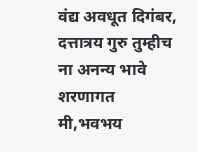वंद्य अवधूत दिगंबर, दत्तात्रय गुरु तुम्हीच ना अनन्य भावे शरणागत मी,भवभय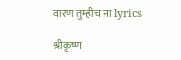वारण तुम्हीच ना lyrics

श्रीकृष्ण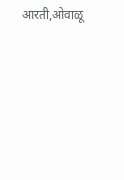आरती,ओवाळू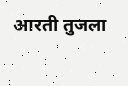आरती तुजला